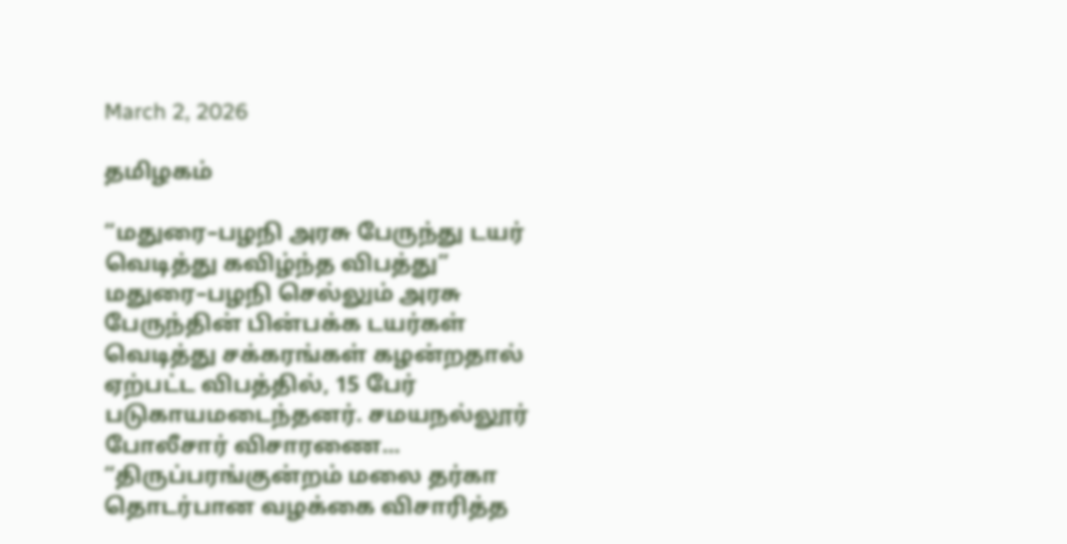March 2, 2026

தமிழகம்

“மதுரை–பழநி அரசு பேருந்து டயர் வெடித்து கவிழ்ந்த விபத்து”
மதுரை–பழநி செல்லும் அரசு பேருந்தின் பின்பக்க டயர்கள் வெடித்து சக்கரங்கள் கழன்றதால் ஏற்பட்ட விபத்தில், 15 பேர் படுகாயமடைந்தனர். சமயநல்லூர் போலீசார் விசாரணை...
“திருப்பரங்குன்றம் மலை தர்கா தொடர்பான வழக்கை விசாரித்த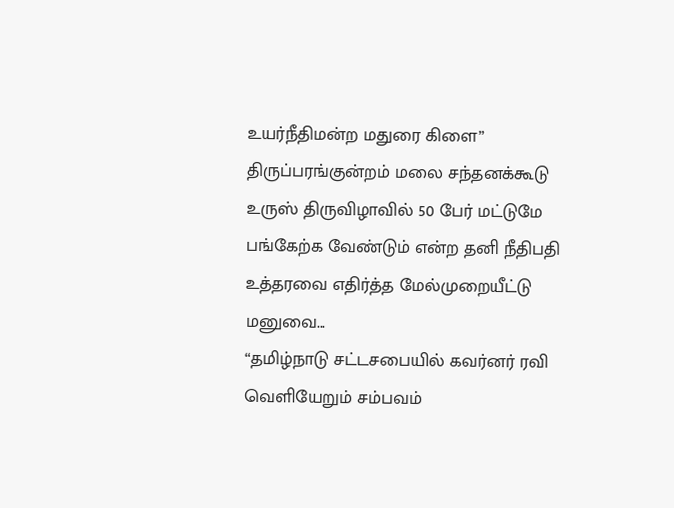உயர்நீதிமன்ற மதுரை கிளை”
திருப்பரங்குன்றம் மலை சந்தனக்கூடு உருஸ் திருவிழாவில் 50 பேர் மட்டுமே பங்கேற்க வேண்டும் என்ற தனி நீதிபதி உத்தரவை எதிர்த்த மேல்முறையீட்டு மனுவை...
“தமிழ்நாடு சட்டசபையில் கவர்னர் ரவி வெளியேறும் சம்பவம்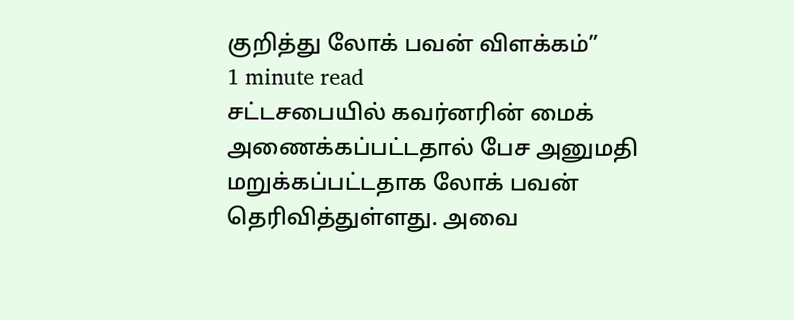குறித்து லோக் பவன் விளக்கம்”
1 minute read
சட்டசபையில் கவர்னரின் மைக் அணைக்கப்பட்டதால் பேச அனுமதி மறுக்கப்பட்டதாக லோக் பவன் தெரிவித்துள்ளது. அவை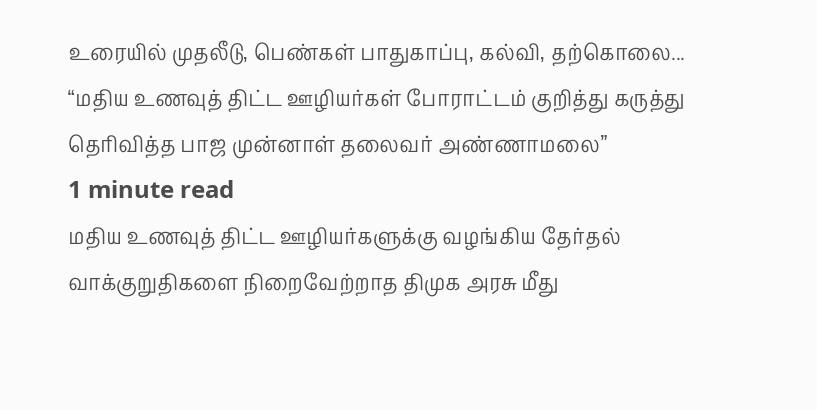உரையில் முதலீடு, பெண்கள் பாதுகாப்பு, கல்வி, தற்கொலை...
“மதிய உணவுத் திட்ட ஊழியர்கள் போராட்டம் குறித்து கருத்து தெரிவித்த பாஜ முன்னாள் தலைவர் அண்ணாமலை”
1 minute read
மதிய உணவுத் திட்ட ஊழியர்களுக்கு வழங்கிய தேர்தல் வாக்குறுதிகளை நிறைவேற்றாத திமுக அரசு மீது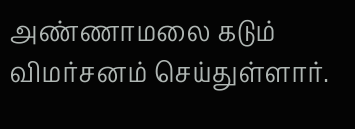அண்ணாமலை கடும் விமர்சனம் செய்துள்ளார்.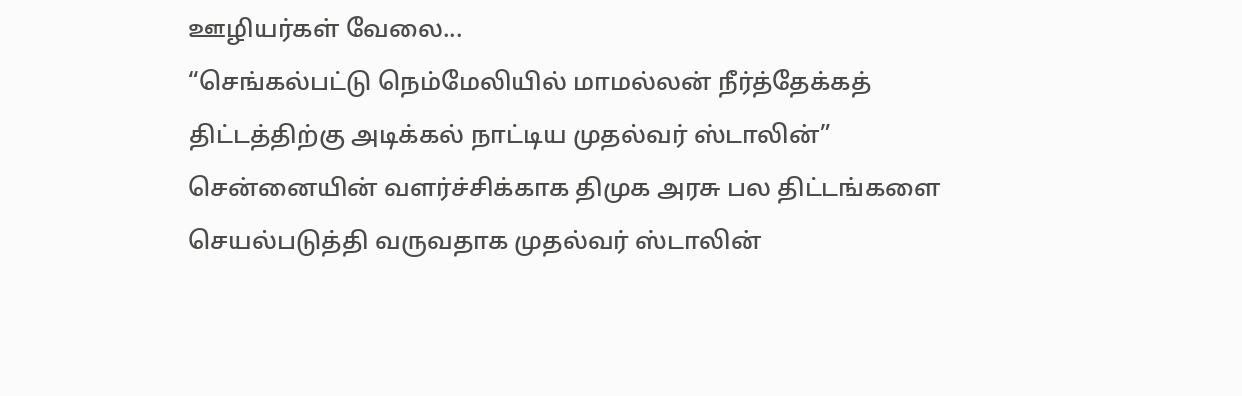ஊழியர்கள் வேலை...
“செங்கல்பட்டு நெம்மேலியில் மாமல்லன் நீர்த்தேக்கத் திட்டத்திற்கு அடிக்கல் நாட்டிய முதல்வர் ஸ்டாலின்”
சென்னையின் வளர்ச்சிக்காக திமுக அரசு பல திட்டங்களை செயல்படுத்தி வருவதாக முதல்வர் ஸ்டாலின்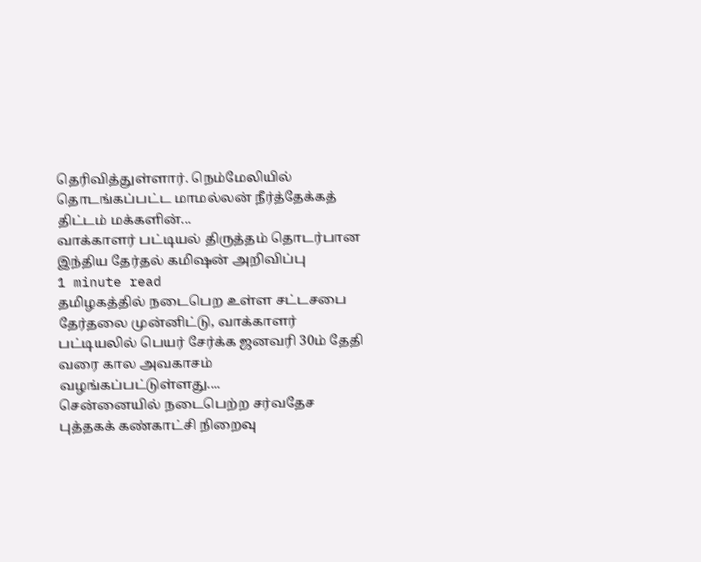தெரிவித்துள்ளார். நெம்மேலியில் தொடங்கப்பட்ட மாமல்லன் நீர்த்தேக்கத் திட்டம் மக்களின்...
வாக்காளர் பட்டியல் திருத்தம் தொடர்பான இந்திய தேர்தல் கமிஷன் அறிவிப்பு
1 minute read
தமிழகத்தில் நடைபெற உள்ள சட்டசபை தேர்தலை முன்னிட்டு, வாக்காளர் பட்டியலில் பெயர் சேர்க்க ஜனவரி 30ம் தேதி வரை கால அவகாசம் வழங்கப்பட்டுள்ளது....
சென்னையில் நடைபெற்ற சர்வதேச புத்தகக் கண்காட்சி நிறைவு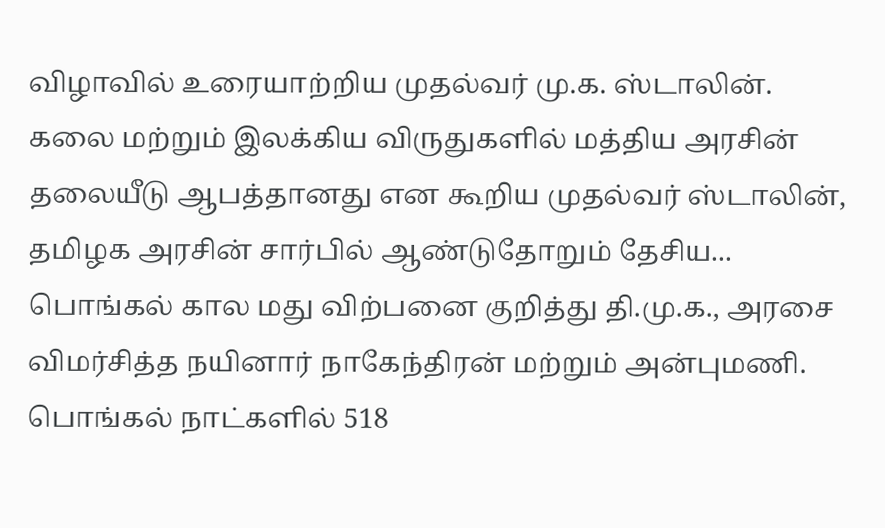விழாவில் உரையாற்றிய முதல்வர் மு.க. ஸ்டாலின்.
கலை மற்றும் இலக்கிய விருதுகளில் மத்திய அரசின் தலையீடு ஆபத்தானது என கூறிய முதல்வர் ஸ்டாலின், தமிழக அரசின் சார்பில் ஆண்டுதோறும் தேசிய...
பொங்கல் கால மது விற்பனை குறித்து தி.மு.க., அரசை விமர்சித்த நயினார் நாகேந்திரன் மற்றும் அன்புமணி.
பொங்கல் நாட்களில் 518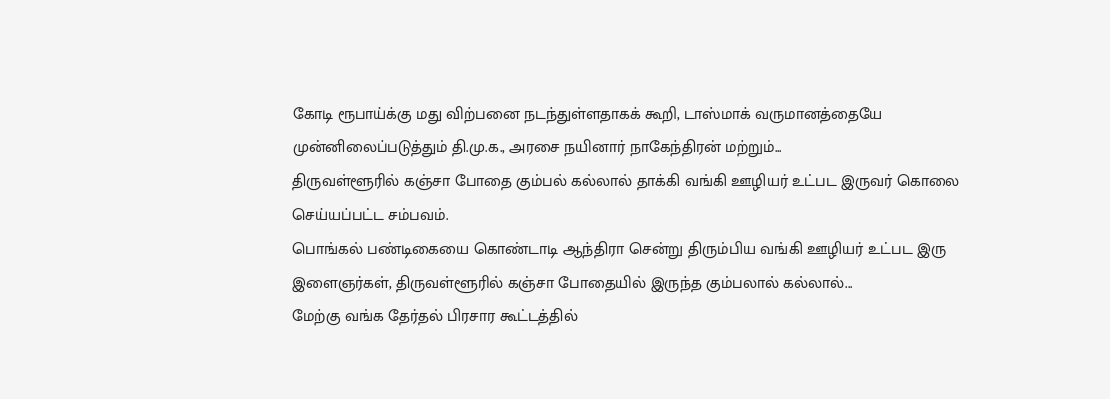கோடி ரூபாய்க்கு மது விற்பனை நடந்துள்ளதாகக் கூறி, டாஸ்மாக் வருமானத்தையே முன்னிலைப்படுத்தும் தி.மு.க., அரசை நயினார் நாகேந்திரன் மற்றும்...
திருவள்ளூரில் கஞ்சா போதை கும்பல் கல்லால் தாக்கி வங்கி ஊழியர் உட்பட இருவர் கொலை செய்யப்பட்ட சம்பவம்.
பொங்கல் பண்டிகையை கொண்டாடி ஆந்திரா சென்று திரும்பிய வங்கி ஊழியர் உட்பட இரு இளைஞர்கள், திருவள்ளூரில் கஞ்சா போதையில் இருந்த கும்பலால் கல்லால்...
மேற்கு வங்க தேர்தல் பிரசார கூட்டத்தில்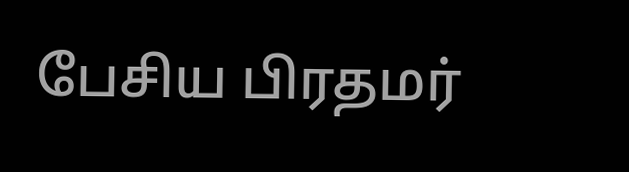பேசிய பிரதமர்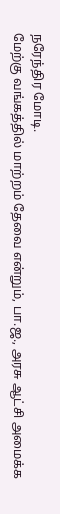நரேந்திர மோடி.
மேற்கு வங்கத்தில் மாற்றம் தேவை என்றும், பா.ஜ., அரசு ஆட்சி அமைக்க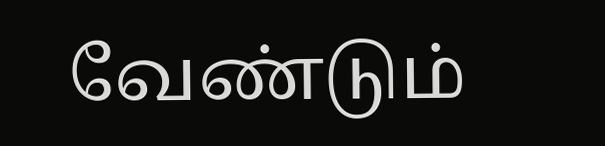வேண்டும்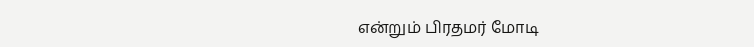என்றும் பிரதமர் மோடி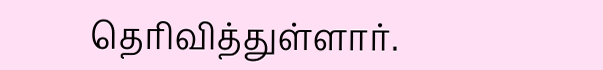தெரிவித்துள்ளார்.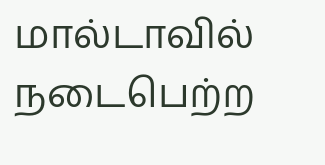மால்டாவில் நடைபெற்ற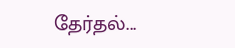தேர்தல்...